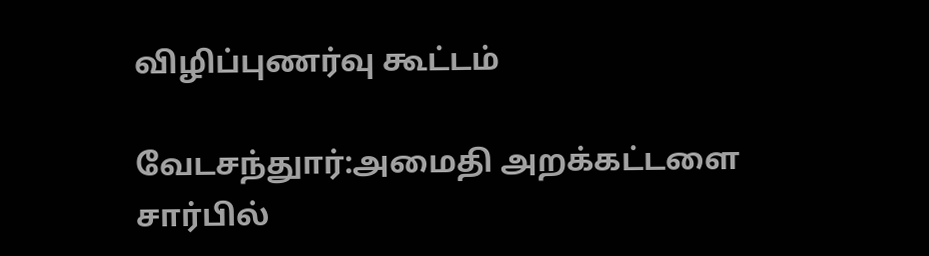விழிப்புணர்வு கூட்டம்

வேடசந்துார்:அமைதி அறக்கட்டளை சார்பில்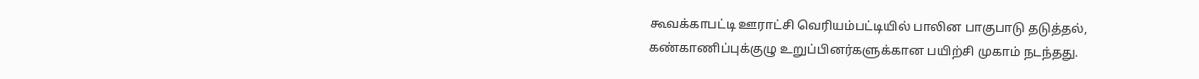கூவக்காபட்டி ஊராட்சி வெரியம்பட்டியில் பாலின பாகுபாடு தடுத்தல், கண்காணிப்புக்குழு உறுப்பினர்களுக்கான பயிற்சி முகாம் நடந்தது.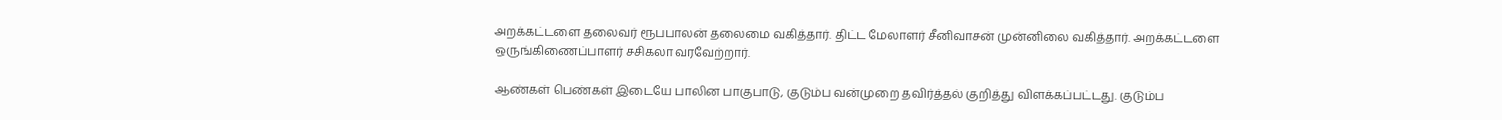அறக்கட்டளை தலைவர் ரூபபாலன் தலைமை வகித்தார். திட்ட மேலாளர் சீனிவாசன் முன்னிலை வகித்தார். அறக்கட்டளை ஒருங்கிணைப்பாளர் சசிகலா வரவேற்றார்.

ஆண்கள் பெண்கள் இடையே பாலின பாகுபாடு, குடும்ப வன்முறை தவிர்த்தல் குறித்து விளக்கப்பட்டது. குடும்ப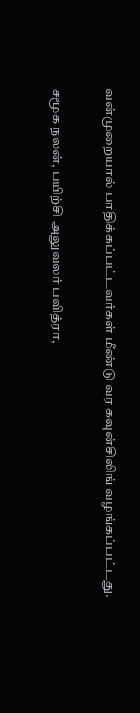வன்முறையால் பாதிக்கப்பட்டவர்கள் மீண்டு வர கவுன்சிலிங் வழங்கப்பட்டது.

சமூக நலன், பயிற்சி அலுவலர் பவித்ரா,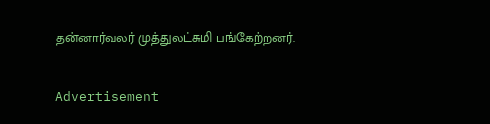தன்னார்வலர் முத்துலட்சுமி பங்கேற்றனர்.

Advertisement